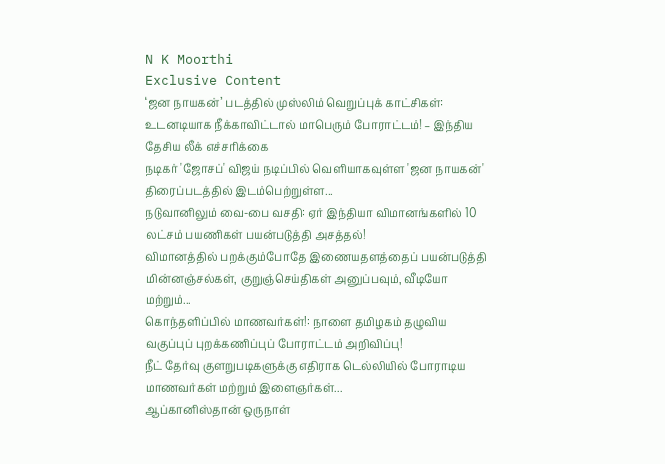N K Moorthi
Exclusive Content
‘ஜன நாயகன்’ படத்தில் முஸ்லிம் வெறுப்புக் காட்சிகள்: உடனடியாக நீக்காவிட்டால் மாபெரும் போராட்டம்! – இந்திய தேசிய லீக் எச்சரிக்கை
நடிகர் 'ஜோசப்' விஜய் நடிப்பில் வெளியாகவுள்ள 'ஜன நாயகன்' திரைப்படத்தில் இடம்பெற்றுள்ள...
நடுவானிலும் வை-பை வசதி: ஏர் இந்தியா விமானங்களில் 10 லட்சம் பயணிகள் பயன்படுத்தி அசத்தல்!
விமானத்தில் பறக்கும்போதே இணையதளத்தைப் பயன்படுத்தி மின்னஞ்சல்கள், குறுஞ்செய்திகள் அனுப்பவும், வீடியோ மற்றும்...
கொந்தளிப்பில் மாணவர்கள்!: நாளை தமிழகம் தழுவிய வகுப்புப் புறக்கணிப்புப் போராட்டம் அறிவிப்பு!
நீட் தேர்வு குளறுபடிகளுக்கு எதிராக டெல்லியில் போராடிய மாணவர்கள் மற்றும் இளைஞர்கள்...
ஆப்கானிஸ்தான் ஒருநாள்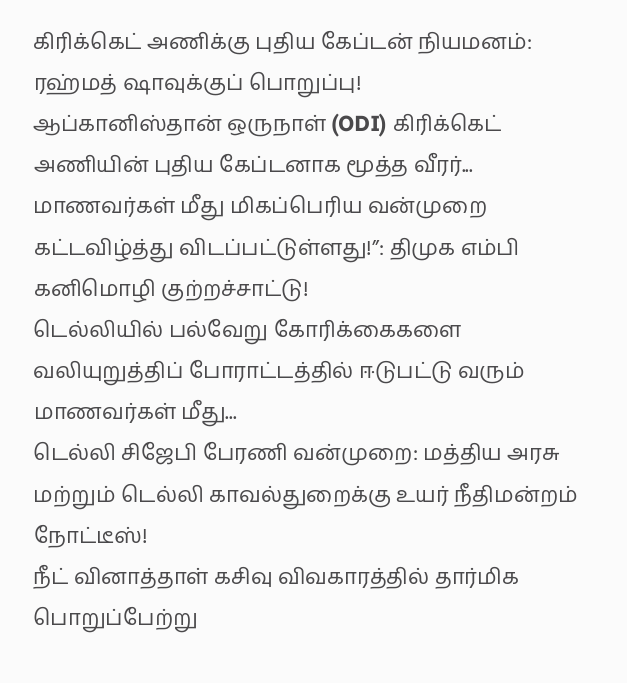கிரிக்கெட் அணிக்கு புதிய கேப்டன் நியமனம்: ரஹ்மத் ஷாவுக்குப் பொறுப்பு!
ஆப்கானிஸ்தான் ஒருநாள் (ODI) கிரிக்கெட் அணியின் புதிய கேப்டனாக மூத்த வீரர்...
மாணவர்கள் மீது மிகப்பெரிய வன்முறை கட்டவிழ்த்து விடப்பட்டுள்ளது!”: திமுக எம்பி கனிமொழி குற்றச்சாட்டு!
டெல்லியில் பல்வேறு கோரிக்கைகளை வலியுறுத்திப் போராட்டத்தில் ஈடுபட்டு வரும் மாணவர்கள் மீது...
டெல்லி சிஜேபி பேரணி வன்முறை: மத்திய அரசு மற்றும் டெல்லி காவல்துறைக்கு உயர் நீதிமன்றம் நோட்டீஸ்!
நீட் வினாத்தாள் கசிவு விவகாரத்தில் தார்மிக பொறுப்பேற்று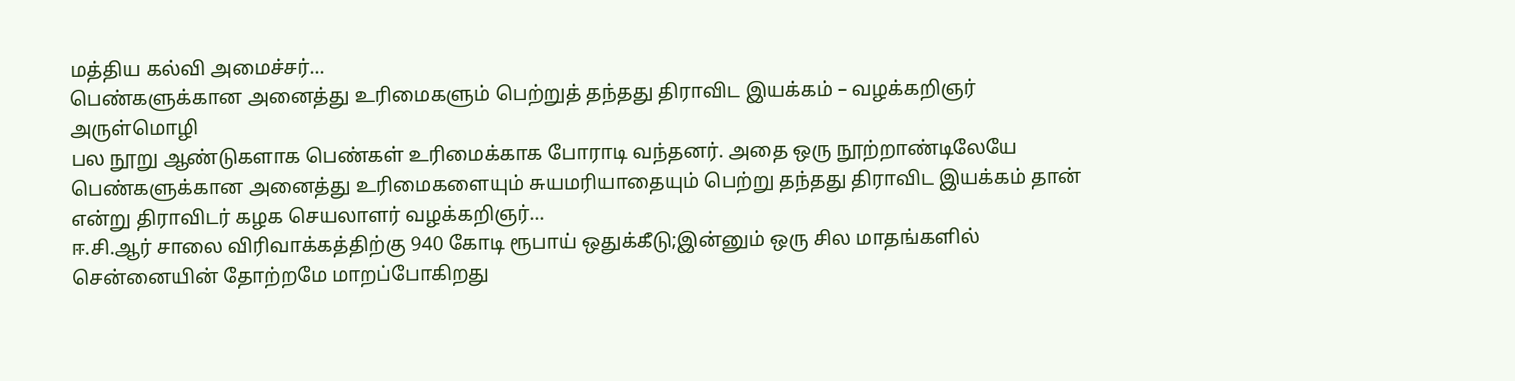மத்திய கல்வி அமைச்சர்...
பெண்களுக்கான அனைத்து உரிமைகளும் பெற்றுத் தந்தது திராவிட இயக்கம் – வழக்கறிஞர் அருள்மொழி
பல நூறு ஆண்டுகளாக பெண்கள் உரிமைக்காக போராடி வந்தனர். அதை ஒரு நூற்றாண்டிலேயே பெண்களுக்கான அனைத்து உரிமைகளையும் சுயமரியாதையும் பெற்று தந்தது திராவிட இயக்கம் தான் என்று திராவிடர் கழக செயலாளர் வழக்கறிஞர்...
ஈ.சி.ஆர் சாலை விரிவாக்கத்திற்கு 940 கோடி ரூபாய் ஒதுக்கீடு;இன்னும் ஒரு சில மாதங்களில் சென்னையின் தோற்றமே மாறப்போகிறது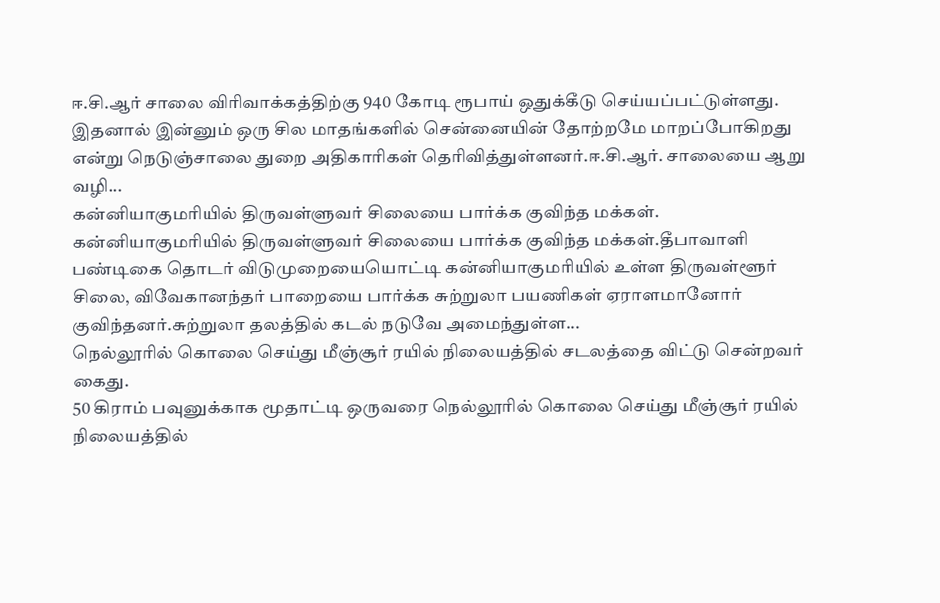ஈ.சி.ஆர் சாலை விரிவாக்கத்திற்கு 940 கோடி ரூபாய் ஒதுக்கீடு செய்யப்பட்டுள்ளது. இதனால் இன்னும் ஒரு சில மாதங்களில் சென்னையின் தோற்றமே மாறப்போகிறது என்று நெடுஞ்சாலை துறை அதிகாரிகள் தெரிவித்துள்ளனர்.ஈ.சி.ஆர். சாலையை ஆறு வழி...
கன்னியாகுமரியில் திருவள்ளுவர் சிலையை பார்க்க குவிந்த மக்கள்.
கன்னியாகுமரியில் திருவள்ளுவர் சிலையை பார்க்க குவிந்த மக்கள்.தீபாவாளி பண்டிகை தொடர் விடுமுறையையொட்டி கன்னியாகுமரியில் உள்ள திருவள்ளூர் சிலை, விவேகானந்தர் பாறையை பார்க்க சுற்றுலா பயணிகள் ஏராளமானோர் குவிந்தனர்.சுற்றுலா தலத்தில் கடல் நடுவே அமைந்துள்ள...
நெல்லூரில் கொலை செய்து மீஞ்சூர் ரயில் நிலையத்தில் சடலத்தை விட்டு சென்றவர் கைது.
50 கிராம் பவுனுக்காக மூதாட்டி ஒருவரை நெல்லூரில் கொலை செய்து மீஞ்சூர் ரயில் நிலையத்தில்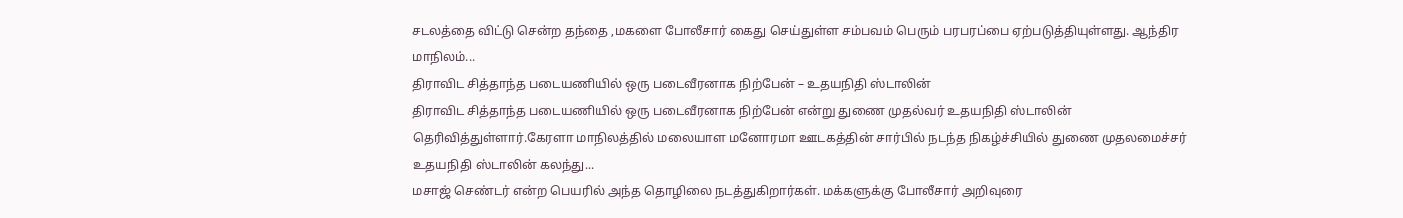சடலத்தை விட்டு சென்ற தந்தை ,மகளை போலீசார் கைது செய்துள்ள சம்பவம் பெரும் பரபரப்பை ஏற்படுத்தியுள்ளது. ஆந்திர மாநிலம்...
திராவிட சித்தாந்த படையணியில் ஒரு படைவீரனாக நிற்பேன் – உதயநிதி ஸ்டாலின்
திராவிட சித்தாந்த படையணியில் ஒரு படைவீரனாக நிற்பேன் என்று துணை முதல்வர் உதயநிதி ஸ்டாலின் தெரிவித்துள்ளார்.கேரளா மாநிலத்தில் மலையாள மனோரமா ஊடகத்தின் சார்பில் நடந்த நிகழ்ச்சியில் துணை முதலமைச்சர் உதயநிதி ஸ்டாலின் கலந்து...
மசாஜ் செண்டர் என்ற பெயரில் அந்த தொழிலை நடத்துகிறார்கள். மக்களுக்கு போலீசார் அறிவுரை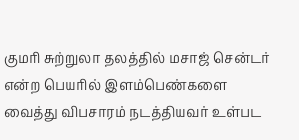குமரி சுற்றுலா தலத்தில் மசாஜ் சென்டர் என்ற பெயரில் இளம்பெண்களை வைத்து விபசாரம் நடத்தியவர் உள்பட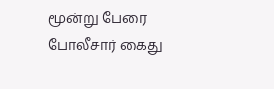மூன்று பேரை போலீசார் கைது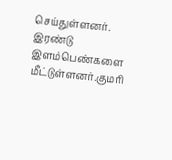செய்துள்ளனர். இரண்டு இளம்பெண்களை மீட்டுள்ளனர்.குமரி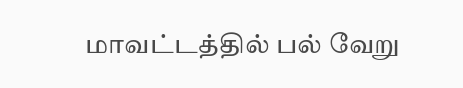மாவட்டத்தில் பல் வேறு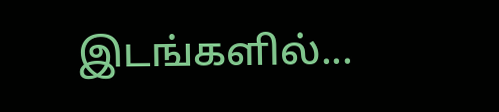இடங்களில்...